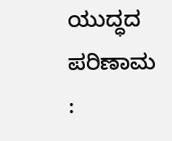ಯುದ್ಧದ ಪರಿಣಾಮ :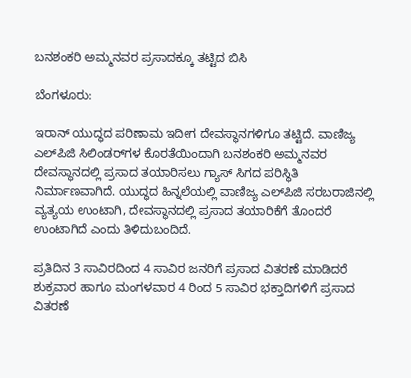ಬನಶಂಕರಿ ಅಮ್ಮನವರ ಪ್ರಸಾದಕ್ಕೂ ತಟ್ಟಿದ ಬಿಸಿ

ಬೆಂಗಳೂರು:

ಇರಾನ್‌ ಯುದ್ಧದ ಪರಿಣಾಮ ಇದೀಗ ದೇವಸ್ಥಾನಗಳಿಗೂ ತಟ್ಟಿದೆ. ವಾಣಿಜ್ಯ ಎಲ್‌ಪಿಜಿ ಸಿಲಿಂಡರ್‌ಗಳ ಕೊರತೆಯಿಂದಾಗಿ ಬನಶಂಕರಿ ಅಮ್ಮನವರ ದೇವಸ್ಥಾನದಲ್ಲಿ ಪ್ರಸಾದ ತಯಾರಿಸಲು ಗ್ಯಾಸ್‌ ಸಿಗದ ಪರಿಸ್ಥಿತಿ ನಿರ್ಮಾಣವಾಗಿದೆ. ಯುದ್ಧದ ಹಿನ್ನಲೆಯಲ್ಲಿ ವಾಣಿಜ್ಯ ಎಲ್‌ಪಿಜಿ ಸರಬರಾಜಿನಲ್ಲಿ ವ್ಯತ್ಯಯ ಉಂಟಾಗಿ, ದೇವಸ್ಥಾನದಲ್ಲಿ ಪ್ರಸಾದ ತಯಾರಿಕೆಗೆ ತೊಂದರೆ ಉಂಟಾಗಿದೆ ಎಂದು ತಿಳಿದುಬಂದಿದೆ.

ಪ್ರತಿದಿನ 3 ಸಾವಿರದಿಂದ 4 ಸಾವಿರ ಜನರಿಗೆ ಪ್ರಸಾದ ವಿತರಣೆ ಮಾಡಿದರೆ ಶುಕ್ರವಾರ ಹಾಗೂ ಮಂಗಳವಾರ 4 ರಿಂದ 5 ಸಾವಿರ ಭಕ್ತಾದಿಗಳಿಗೆ ಪ್ರಸಾದ ವಿತರಣೆ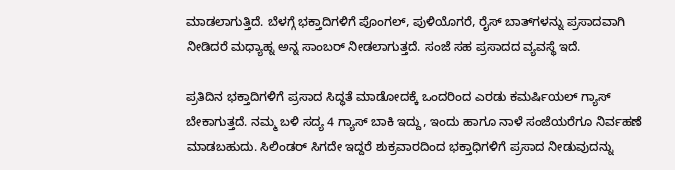ಮಾಡಲಾಗುತ್ತಿದೆ. ಬೆಳಗ್ಗೆ ಭಕ್ತಾದಿಗಳಿಗೆ ಪೊಂಗಲ್, ಪುಳಿಯೊಗರೆ, ರೈಸ್ ಬಾತ್‌ಗಳನ್ನು ಪ್ರಸಾದವಾಗಿ ನೀಡಿದರೆ ಮಧ್ಯಾಹ್ನ ಅನ್ನ ಸಾಂಬರ್ ನೀಡಲಾಗುತ್ತದೆ. ಸಂಜೆ ಸಹ ಪ್ರಸಾದದ ವ್ಯವಸ್ಥೆ ಇದೆ.

ಪ್ರತಿದಿನ ಭಕ್ತಾದಿಗಳಿಗೆ ಪ್ರಸಾದ ಸಿದ್ಧತೆ ಮಾಡೋದಕ್ಕೆ ಒಂದರಿಂದ ಎರಡು ಕಮರ್ಷಿಯಲ್ ಗ್ಯಾಸ್ ಬೇಕಾಗುತ್ತದೆ. ನಮ್ಮ ಬಳಿ ಸದ್ಯ 4 ಗ್ಯಾಸ್ ಬಾಕಿ ಇದ್ದು, ಇಂದು ಹಾಗೂ ನಾಳೆ ಸಂಜೆಯರೆಗೂ ನಿರ್ವಹಣೆ ಮಾಡಬಹುದು. ಸಿಲಿಂಡರ್‌ ಸಿಗದೇ ಇದ್ದರೆ ಶುಕ್ರವಾರದಿಂದ ಭಕ್ತಾಧಿಗಳಿಗೆ ಪ್ರಸಾದ ನೀಡುವುದನ್ನು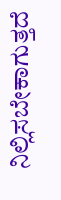ನಿಲ್ಲಿಸಬೇಕಾಗುತ್ತದೆ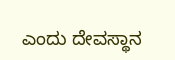ಎಂದು ದೇವಸ್ಥಾನ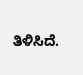ತಿಳಿಸಿದೆ.